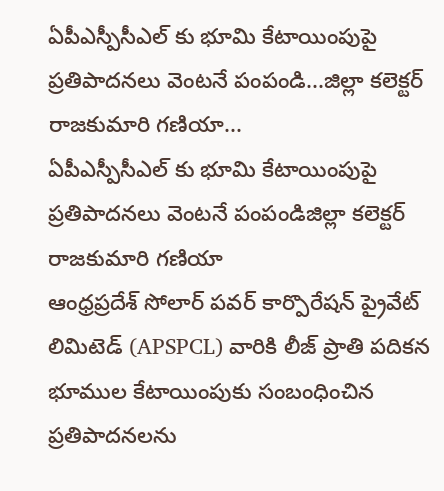ఏపీఎస్పీసీఎల్ కు భూమి కేటాయింపుపై ప్రతిపాదనలు వెంటనే పంపండి...జిల్లా కలెక్టర్ రాజకుమారి గణియా...
ఏపీఎస్పీసీఎల్ కు భూమి కేటాయింపుపై ప్రతిపాదనలు వెంటనే పంపండిజిల్లా కలెక్టర్ రాజకుమారి గణియా
ఆంధ్రప్రదేశ్ సోలార్ పవర్ కార్పొరేషన్ ప్రైవేట్ లిమిటెడ్ (APSPCL) వారికి లీజ్ ప్రాతి పదికన భూముల కేటాయింపుకు సంబంధించిన ప్రతిపాదనలను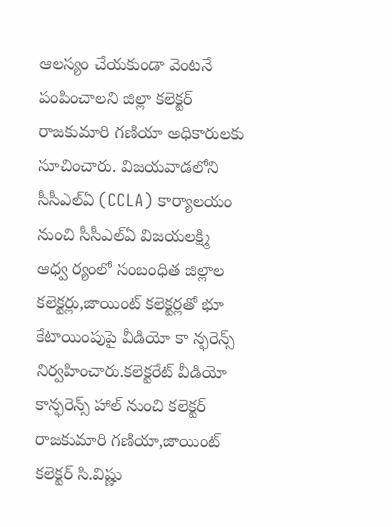ఆలస్యం చేయకుండా వెంటనే పంపించాలని జిల్లా కలెక్టర్ రాజకుమారి గణియా అధికారులకు సూచించారు. విజయవాడలోని సీసీఎల్ఏ (CCLA) కార్యాలయం నుంచి సీసీఎల్ఏ విజయలక్ష్మి ఆధ్వ ర్యంలో సంబంధిత జిల్లాల కలెక్టర్లు,జాయింట్ కలెక్టర్లతో భూ కేటాయింపుపై వీడియో కా న్ఫరెన్స్ నిర్వహించారు.కలెక్టరేట్ వీడియో కాన్ఫరెన్స్ హాల్ నుంచి కలెక్టర్ రాజకుమారి గణియా,జాయింట్ కలెక్టర్ సి.విష్ణు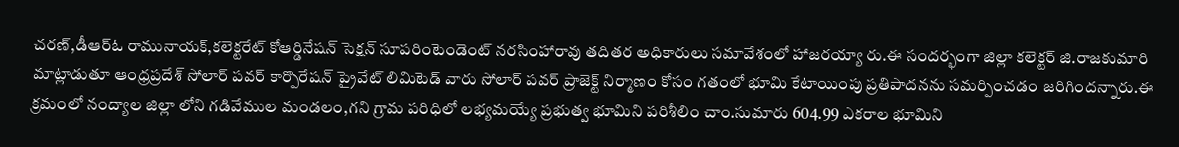చరణ్,డీఆర్ఓ రామునాయక్,కలెక్టరేట్ కోఆర్డినేషన్ సెక్షన్ సూపరింటెండెంట్ నరసింహారావు తదితర అధికారులు సమావేశంలో హాజరయ్యా రు.ఈ సందర్భంగా జిల్లా కలెక్టర్ జి.రాజకుమారి మాట్లాడుతూ ఆంధ్రప్రదేశ్ సోలార్ పవర్ కార్పొరేషన్ ప్రైవేట్ లిమిటెడ్ వారు సోలార్ పవర్ ప్రాజెక్ట్ నిర్మాణం కోసం గతంలో భూమి కేటాయింపు ప్రతిపాదనను సమర్పించడం జరిగిందన్నారు.ఈ క్రమంలో నంద్యాల జిల్లా లోని గడివేముల మండలం,గని గ్రామ పరిధిలో లభ్యమయ్యే ప్రభుత్వ భూమిని పరిశీలిం చాం.సుమారు 604.99 ఎకరాల భూమిని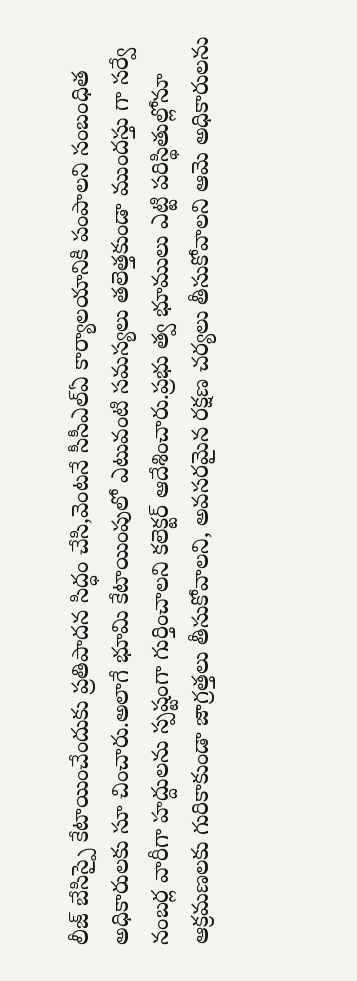లీజ్ బేసిస్పై కేటాయించేందుకు ప్రతిపాదన సిద్ధం చేసి,వెంటనే సీసీఎల్ఏ కార్యాలయానికి పంపాలని సంబంధిత అధికారులకు సూ చించారు.అలాగే భూమి కేటాయింపులో ఎటువంటి సమస్యలు తలెత్తకుండా ముందస్తు గా సర్వే నంబర్ల వారీగా హద్దులను స్పష్టంగా గుర్తించాలని కలెక్టర్ ఆదేశించారు.ప్రభు త్వ భూములు ఎట్టి పరిస్థితుల్లోనూ ఆక్రమణలకు గురికాకుండా జాగ్రత్తలు తీసుకోవాలని, అవసరమైన రక్షణ చర్యలు తీసుకోవాలని ఆమె అధికారులను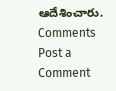ఆదేశించారు.
Comments
Post a Comment